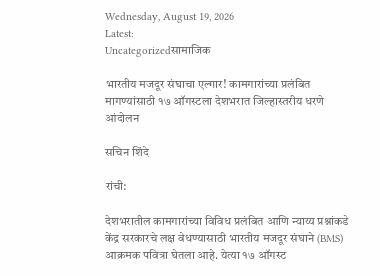Wednesday, August 19, 2026
Latest:
Uncategorizedसामाजिक

भारतीय मजदूर संघाचा एल्गार! कामगारांच्या प्रलंबित मागण्यांसाठी १७ ऑगस्टला देशभरात जिल्हास्तरीय धरणे आंदोलन

सचिन शिंदे

रांची:

देशभरातील कामगारांच्या विविध प्रलंबित आणि न्याय्य प्रश्नांकडे केंद्र सरकारचे लक्ष वेधण्यासाठी भारतीय मजदूर संघाने (BMS) आक्रमक पवित्रा घेतला आहे. येत्या १७ ऑगस्ट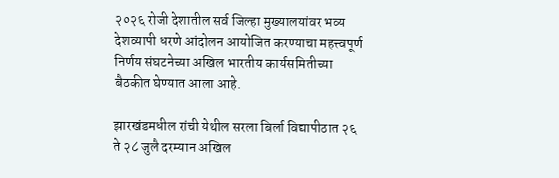२०२६ रोजी देशातील सर्व जिल्हा मुख्यालयांवर भव्य देशव्यापी धरणे आंदोलन आयोजित करण्याचा महत्त्वपूर्ण निर्णय संघटनेच्या अखिल भारतीय कार्यसमितीच्या बैठकीत घेण्यात आला आहे.

झारखंडमधील रांची येथील सरला बिर्ला विद्यापीठात २६ ते २८ जुलै दरम्यान अखिल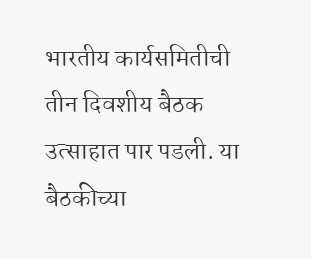भारतीय कार्यसमितीची तीन दिवशीय बैठक उत्साहात पार पडली. या बैठकीच्या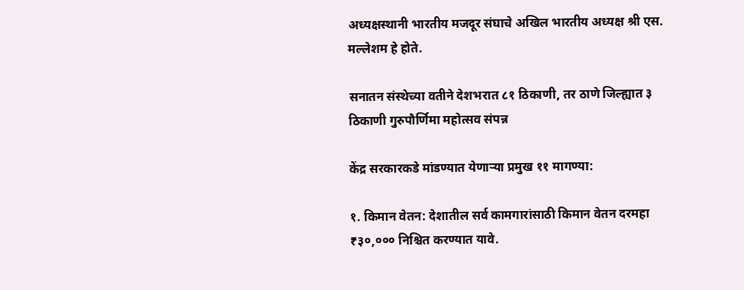अध्यक्षस्थानी भारतीय मजदूर संघाचे अखिल भारतीय अध्यक्ष श्री एस. मल्लेशम हे होते.

सनातन संस्थेच्या वतीने देशभरात ८१ ठिकाणी, तर ठाणे जिल्ह्यात ३ ठिकाणी गुरुपौर्णिमा महोत्सव संपन्न

केंद्र सरकारकडे मांडण्यात येणाऱ्या प्रमुख ११ मागण्या:

१. किमान वेतन: देशातील सर्व कामगारांसाठी किमान वेतन दरमहा ₹३०,००० निश्चित करण्यात यावे.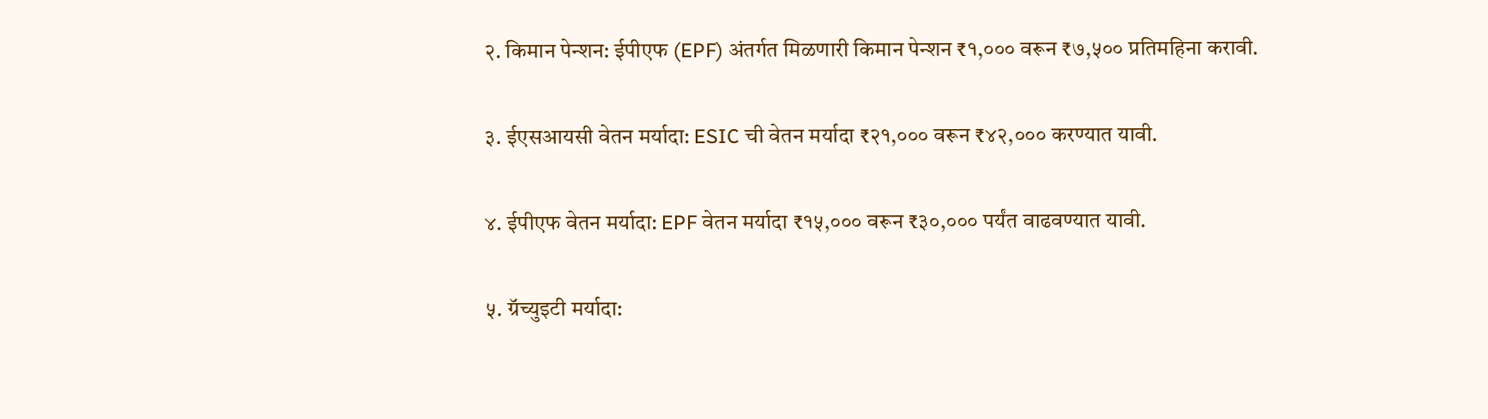२. किमान पेन्शन: ईपीएफ (EPF) अंतर्गत मिळणारी किमान पेन्शन ₹१,००० वरून ₹७,५०० प्रतिमहिना करावी.

३. ईएसआयसी वेतन मर्यादा: ESIC ची वेतन मर्यादा ₹२१,००० वरून ₹४२,००० करण्यात यावी.

४. ईपीएफ वेतन मर्यादा: EPF वेतन मर्यादा ₹१५,००० वरून ₹३०,००० पर्यंत वाढवण्यात यावी.

५. ग्रॅच्युइटी मर्यादा: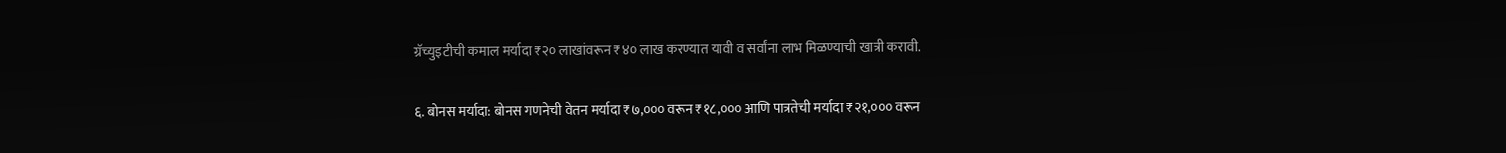ग्रॅच्युइटीची कमाल मर्यादा ₹२० लाखांवरून ₹४० लाख करण्यात यावी व सर्वांना लाभ मिळण्याची खात्री करावी.

६. बोनस मर्यादा: बोनस गणनेची वेतन मर्यादा ₹७,००० वरून ₹१८,००० आणि पात्रतेची मर्यादा ₹२१,००० वरून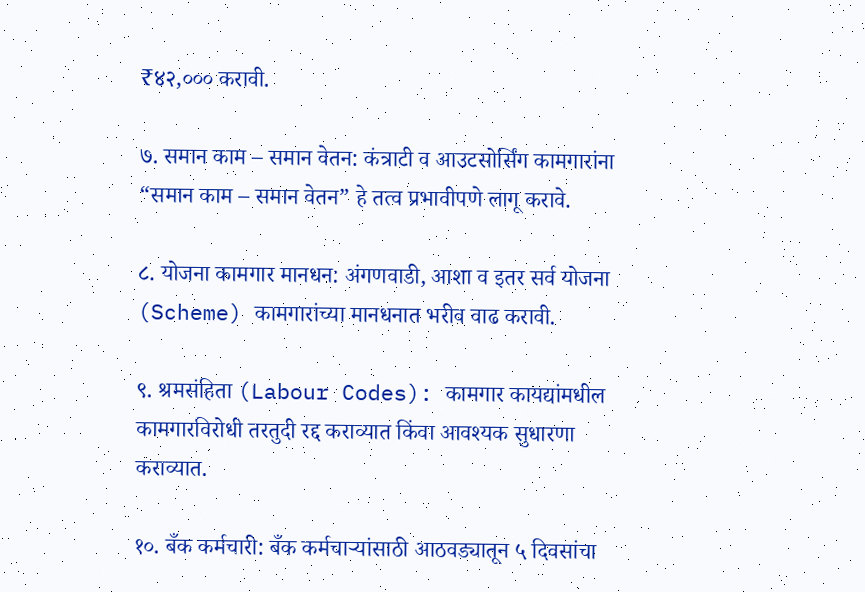₹४२,००० करावी.

७. समान काम – समान वेतन: कंत्राटी व आउटसोर्सिंग कामगारांना “समान काम – समान वेतन” हे तत्व प्रभावीपणे लागू करावे.

८. योजना कामगार मानधन: अंगणवाडी, आशा व इतर सर्व योजना (Scheme) कामगारांच्या मानधनात भरीव वाढ करावी.

९. श्रमसंहिता (Labour Codes): कामगार कायद्यांमधील कामगारविरोधी तरतुदी रद्द कराव्यात किंवा आवश्यक सुधारणा कराव्यात.

१०. बँक कर्मचारी: बँक कर्मचाऱ्यांसाठी आठवड्यातून ५ दिवसांचा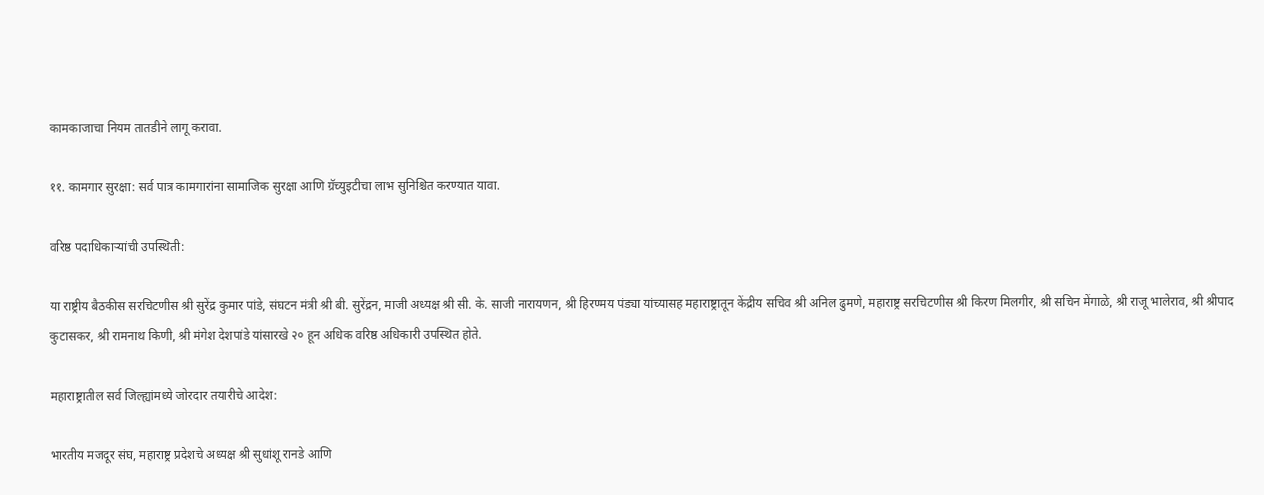कामकाजाचा नियम तातडीने लागू करावा.

११. कामगार सुरक्षा: सर्व पात्र कामगारांना सामाजिक सुरक्षा आणि ग्रॅच्युइटीचा लाभ सुनिश्चित करण्यात यावा.

वरिष्ठ पदाधिकाऱ्यांची उपस्थिती:

या राष्ट्रीय बैठकीस सरचिटणीस श्री सुरेंद्र कुमार पांडे, संघटन मंत्री श्री बी. सुरेंद्रन, माजी अध्यक्ष श्री सी. के. साजी नारायणन, श्री हिरण्मय पंड्या यांच्यासह महाराष्ट्रातून केंद्रीय सचिव श्री अनिल ढुमणे, महाराष्ट्र सरचिटणीस श्री किरण मिलगीर, श्री सचिन मेंगाळे, श्री राजू भालेराव, श्री श्रीपाद कुटासकर, श्री रामनाथ किणी, श्री मंगेश देशपांडे यांसारखे २० हून अधिक वरिष्ठ अधिकारी उपस्थित होते.

महाराष्ट्रातील सर्व जिल्ह्यांमध्ये जोरदार तयारीचे आदेश:

भारतीय मजदूर संघ, महाराष्ट्र प्रदेशचे अध्यक्ष श्री सुधांशू रानडे आणि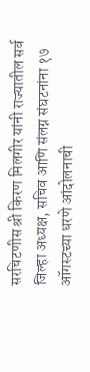सरचिटणीस श्री किरण मिलगीर यांनी राज्यातील सर्व जिल्हा अध्यक्ष, सचिव आणि संलग्न संघटनांना १७ ऑगस्टच्या धरणे आंदोलनाची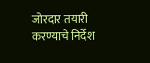जोरदार तयारी करण्याचे निर्देश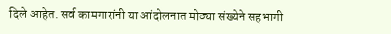दिले आहेत. सर्व कामगारांनी या आंदोलनात मोठ्या संख्येने सहभागी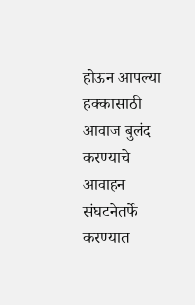होऊन आपल्या हक्कासाठी आवाज बुलंद करण्याचे आवाहन संघटनेतर्फे करण्यात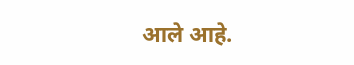आले आहे.